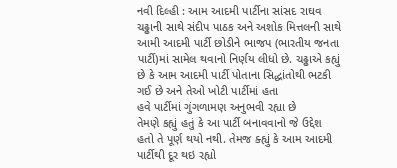નવી દિલ્હી : આમ આદમી પાર્ટીના સાંસદ રાઘવ ચઢ્ઢાની સાથે સંદીપ પાઠક અને અશોક મિત્તલની સાથે આમી આદમી પાર્ટી છોડીને ભાજપ (ભારતીય જનતા પાર્ટી)માં સામેલ થવાનો નિર્ણય લીધો છે. ચઢ્ઢાએ કહ્યું છે કે આમ આદમી પાર્ટી પોતાના સિદ્ધાંતોથી ભટકી ગઈ છે અને તેઓ ખોટી પાર્ટીમાં હતા
હવે પાર્ટીમાં ગુંગળામણ અનુભવી રહ્યા છે
તેમણે કહ્યું હતું કે આ પાર્ટી બનાવવાનો જે ઉદ્દેશ હતો તે પૂર્ણ થયો નથી. તેમજ ક્હ્યું કે આમ આદમી પાર્ટીથી દૂર થઇ રહ્યો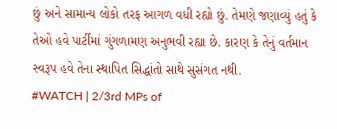છું અને સામાન્ય લોકો તરફ આગળ વધી રહ્યો છું. તેમણે જણાવ્યું હતું કે તેઓ હવે પાર્ટીમાં ગુંગળામણ અનુભવી રહ્યા છે. કારણ કે તેનું વર્તમાન સ્વરૂપ હવે તેના સ્થાપિત સિદ્ધાંતો સાથે સુસંગત નથી.
#WATCH | 2/3rd MPs of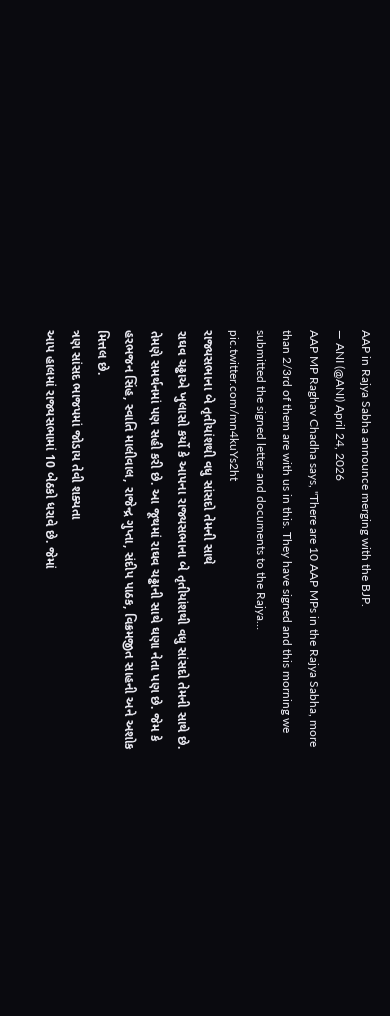AAP in Rajya Sabha announce merging with the BJP.
— ANI (@ANI) April 24, 2026
AAP MP Raghav Chadha says, "There are 10 AAP MPs in the Rajya Sabha, more than 2/3rd of them are with us in this. They have signed and this morning we submitted the signed letter and documents to the Rajya… pic.twitter.com/mn4kuYs2ht
રાજ્યસભાના બે તૃતીયાંશથી વધુ સાંસદો તેમની સાથે
રાઘવ ચઢ્ઢાએ ખુલાસો કર્યો કે આપના રાજ્યસભાના બે તૃતીયાંશથી વધુ સાંસદો તેમની સાથે છે. તેમણે સમર્થનમાં પણ સહી કરી છે. આ જૂથમાં રાઘવ ચઢ્ઢાની સાથે ઘણા નેતા પણ છે. જેમ કે હરભજન સિંહ, સ્વાતિ માલીવાલ, રાજેન્દ્ર ગુપ્તા, સંદીપ પાઠક, વિક્રમજીત સાહની અને અશોક મિત્તલ છે.
ત્રણ સાંસદ ભાજપમાં જોડાય તેવી શક્યતા
આપ હાલમાં રાજ્યસભામાં 10 બેઠકો ધરાવે છે. જેમાં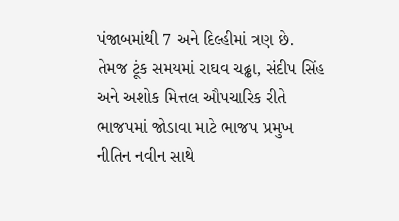પંજાબમાંથી 7 અને દિલ્હીમાં ત્રણ છે. તેમજ ટૂંક સમયમાં રાઘવ ચઢ્ઢા, સંદીપ સિંહ અને અશોક મિત્તલ ઔપચારિક રીતે ભાજપમાં જોડાવા માટે ભાજપ પ્રમુખ નીતિન નવીન સાથે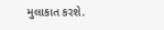મુલાકાત કરશે.